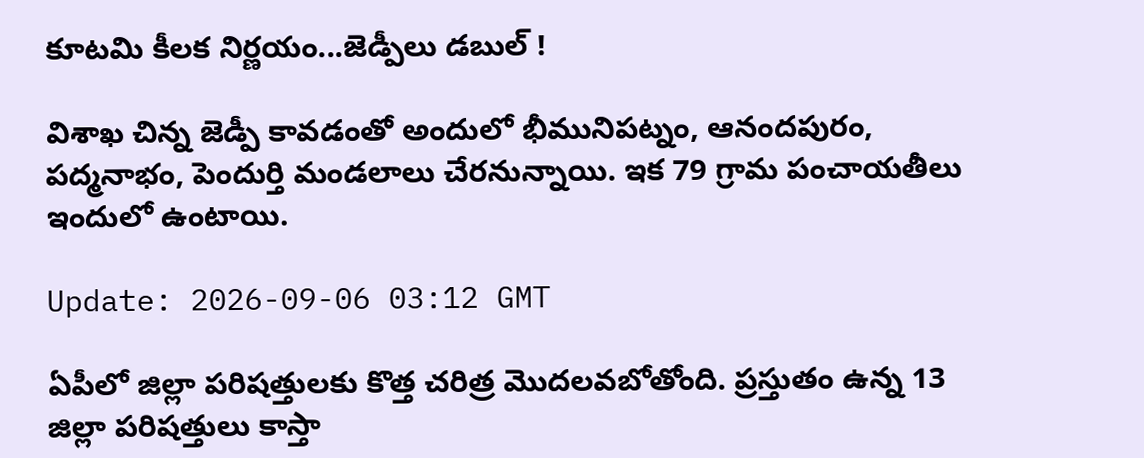కూటమి కీలక నిర్ణయం...జెడ్పీలు డబుల్ !

విశాఖ చిన్న జెడ్పీ కావడంతో అందులో భీమునిపట్నం, ఆనందపురం, పద్మనాభం, పెందుర్తి మండలాలు చేరనున్నాయి. ఇక 79 గ్రామ పంచాయతీలు ఇందులో ఉంటాయి.

Update: 2026-09-06 03:12 GMT

ఏపీలో జిల్లా పరిషత్తులకు కొత్త చరిత్ర మొదలవబోతోంది. ప్రస్తుతం ఉన్న 13 జిల్లా పరిషత్తులు కాస్తా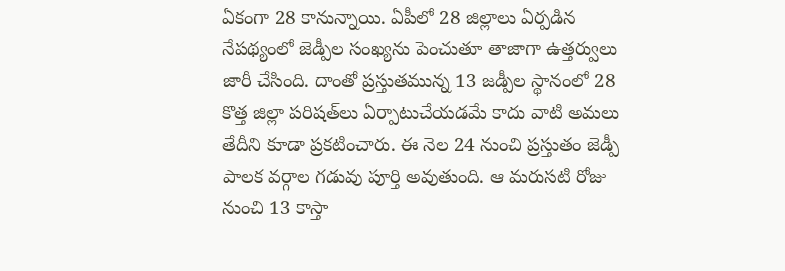ఏకంగా 28 కానున్నాయి. ఏపీలో 28 జిల్లాలు ఏర్పడిన నేపథ్యంలో జెడ్పీల సంఖ్యను పెంచుతూ తాజాగా ఉత్తర్వులు జారీ చేసింది. దాంతో ప్రస్తుతమున్న 13 జడ్పీల స్థానంలో 28 కొత్త జిల్లా పరిషత్‌లు ఏర్పాటుచేయడమే కాదు వాటి అమలు తేదీని కూడా ప్రకటించారు. ఈ నెల 24 నుంచి ప్రస్తుతం జెడ్పీ పాలక వర్గాల గడువు పూర్తి అవుతుంది. ఆ మరుసటి రోజు నుంచి 13 కాస్తా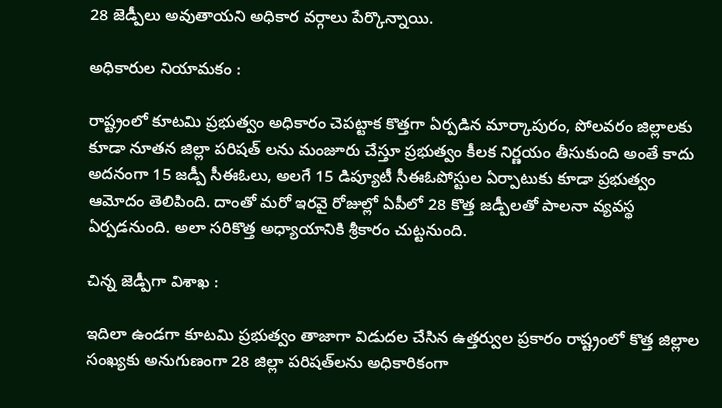28 జెడ్పీలు అవుతాయని అధికార వర్గాలు పేర్కొన్నాయి.

అధికారుల నియామకం :

రాష్ట్రంలో కూటమి ప్రభుత్వం అధికారం చెపట్టాక కొత్తగా ఏర్పడిన మార్కాపురం, పోలవరం జిల్లాలకు కూడా నూతన జిల్లా పరిషత్ లను మంజూరు చేస్తూ ప్రభుత్వం కీలక నిర్ణయం తీసుకుంది అంతే కాదు అదనంగా 15 జడ్పీ సీఈఓలు, అలగే 15 డిప్యూటీ సీఈఓపోస్టుల ఏర్పాటుకు కూడా ప్రభుత్వం ఆమోదం తెలిపింది. దాంతో మరో ఇరవై రోజుల్లో ఏపీలో 28 కొత్త జడ్పీలతో పాలనా వ్యవస్థ ఏర్పడనుంది. అలా సరికొత్త అధ్యాయానికి శ్రీకారం చుట్టనుంది.

చిన్న జెడ్పీగా విశాఖ :

ఇదిలా ఉండగా కూటమి ప్రభుత్వం తాజాగా విడుదల చేసిన ఉత్తర్వుల ప్రకారం రాష్ట్రంలో కొత్త జిల్లాల సంఖ్యకు అనుగుణంగా 28 జిల్లా పరిషత్‌లను అధికారికంగా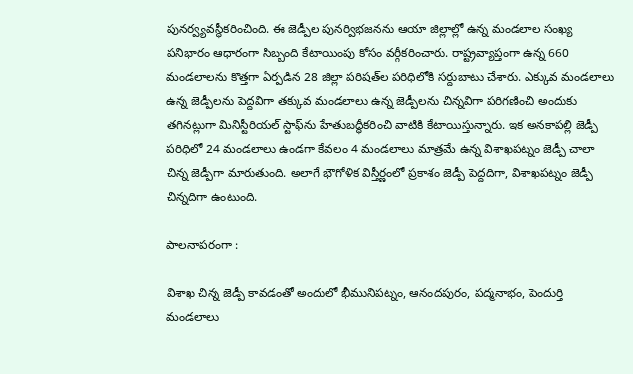పునర్వ్యవస్థీకరించింది. ఈ జెడ్పీల పునర్విభజనను ఆయా జిల్లాల్లో ఉన్న మండలాల సంఖ్య పనిభారం ఆధారంగా సిబ్బంది కేటాయింపు కోసం వర్గీకరించారు. రాష్ట్రవ్యాప్తంగా ఉన్న 660 మండలాలను కొత్తగా ఏర్పడిన 28 జిల్లా పరిషత్‌ల పరిధిలోకి సర్దుబాటు చేశారు. ఎక్కువ మండలాలు ఉన్న జెడ్పీలను పెద్దవిగా తక్కువ మండలాలు ఉన్న జెడ్పీలను చిన్నవిగా పరిగణించి అందుకు తగినట్లుగా మినిస్టీరియల్ స్టాఫ్‌ను హేతుబద్ధీకరించి వాటికి కేటాయిస్తున్నారు. ఇక అనకాపల్లి జెడ్పీ పరిధిలో 24 మండలాలు ఉండగా కేవలం 4 మండలాలు మాత్రమే ఉన్న విశాఖపట్నం జెడ్పీ చాలా చిన్న జెడ్పీగా మారుతుంది. అలాగే భౌగోళిక విస్తీర్ణంలో ప్రకాశం జెడ్పీ పెద్దదిగా, విశాఖపట్నం జెడ్పీ చిన్నదిగా ఉంటుంది.

పాలనాపరంగా :

విశాఖ చిన్న జెడ్పీ కావడంతో అందులో భీమునిపట్నం, ఆనందపురం, పద్మనాభం, పెందుర్తి మండలాలు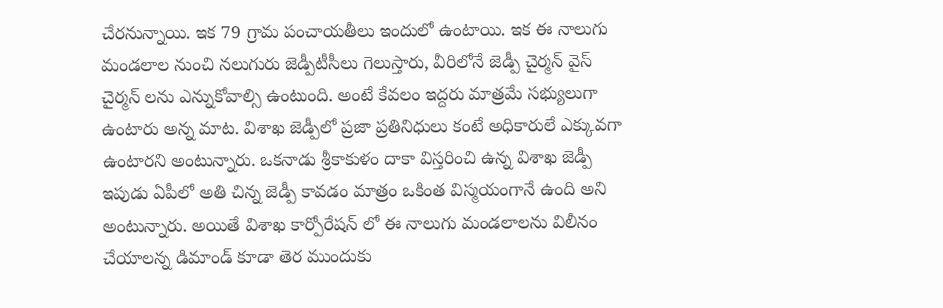చేరనున్నాయి. ఇక 79 గ్రామ పంచాయతీలు ఇందులో ఉంటాయి. ఇక ఈ నాలుగు మండలాల నుంచి నలుగురు జెడ్పీటీసీలు గెలుస్తారు, వీరిలోనే జెడ్పీ చైర్మన్ వైస్ చైర్మన్ లను ఎన్నుకోవాల్సి ఉంటుంది. అంటే కేవలం ఇద్దరు మాత్రమే సభ్యులుగా ఉంటారు అన్న మాట. విశాఖ జెడ్పీలో ప్రజా ప్రతినిధులు కంటే అధికారులే ఎక్కువగా ఉంటారని అంటున్నారు. ఒకనాడు శ్రీకాకుళం దాకా విస్తరించి ఉన్న విశాఖ జెడ్పీ ఇపుడు ఏపీలో అతి చిన్న జెడ్పీ కావడం మాత్రం ఒకింత విస్మయంగానే ఉంది అని అంటున్నారు. అయితే విశాఖ కార్పోరేషన్ లో ఈ నాలుగు మండలాలను విలీనం చేయాలన్న డిమాండ్ కూడా తెర ముందుకు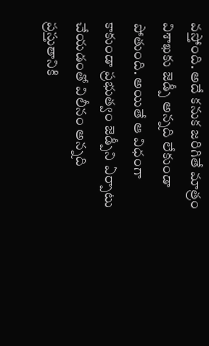వస్తోంది. అదే కనుక జరిగితే మాత్రం విశాఖకు జెడ్పీ అన్నది లేకుండా పోతుంది. అయితే ఆ విధంగా కాకుండా ప్రభుత్వం జెడ్పీని ఏర్పాటు చేయడంతో విలీనం అన్నది ప్రస్తుతానికి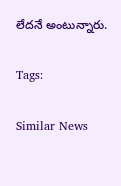లేదనే అంటున్నారు.

Tags:

Similar News